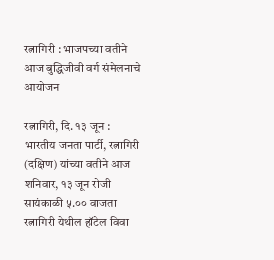रत्नागिरी : भाजपच्या वतीने आज बुद्धिजीवी वर्ग संमेलनाचे आयोजन

रत्नागिरी, दि. १३ जून : भारतीय जनता पार्टी, रत्नागिरी (दक्षिण) यांच्या वतीने आज शनिवार, १३ जून रोजी सायंकाळी ५.०० वाजता रत्नागिरी येथील हॉटेल विवा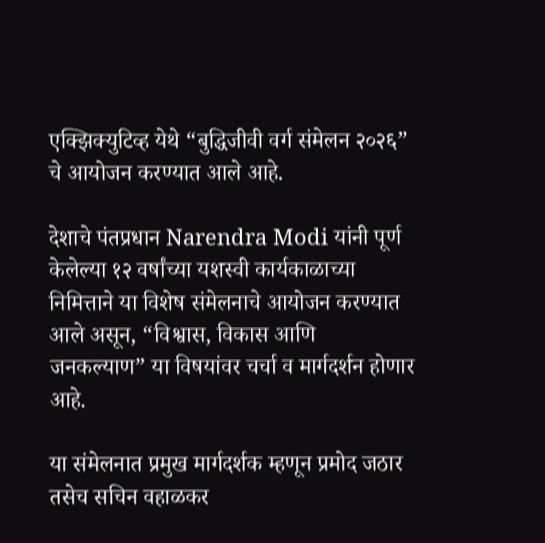एक्झिक्युटिव्ह येथे “बुद्धिजीवी वर्ग संमेलन २०२६” चे आयोजन करण्यात आले आहे.

देशाचे पंतप्रधान Narendra Modi यांनी पूर्ण केलेल्या १२ वर्षांच्या यशस्वी कार्यकाळाच्या निमित्ताने या विशेष संमेलनाचे आयोजन करण्यात आले असून, “विश्वास, विकास आणि जनकल्याण” या विषयांवर चर्चा व मार्गदर्शन होणार आहे.

या संमेलनात प्रमुख मार्गदर्शक म्हणून प्रमोद जठार तसेच सचिन वहाळकर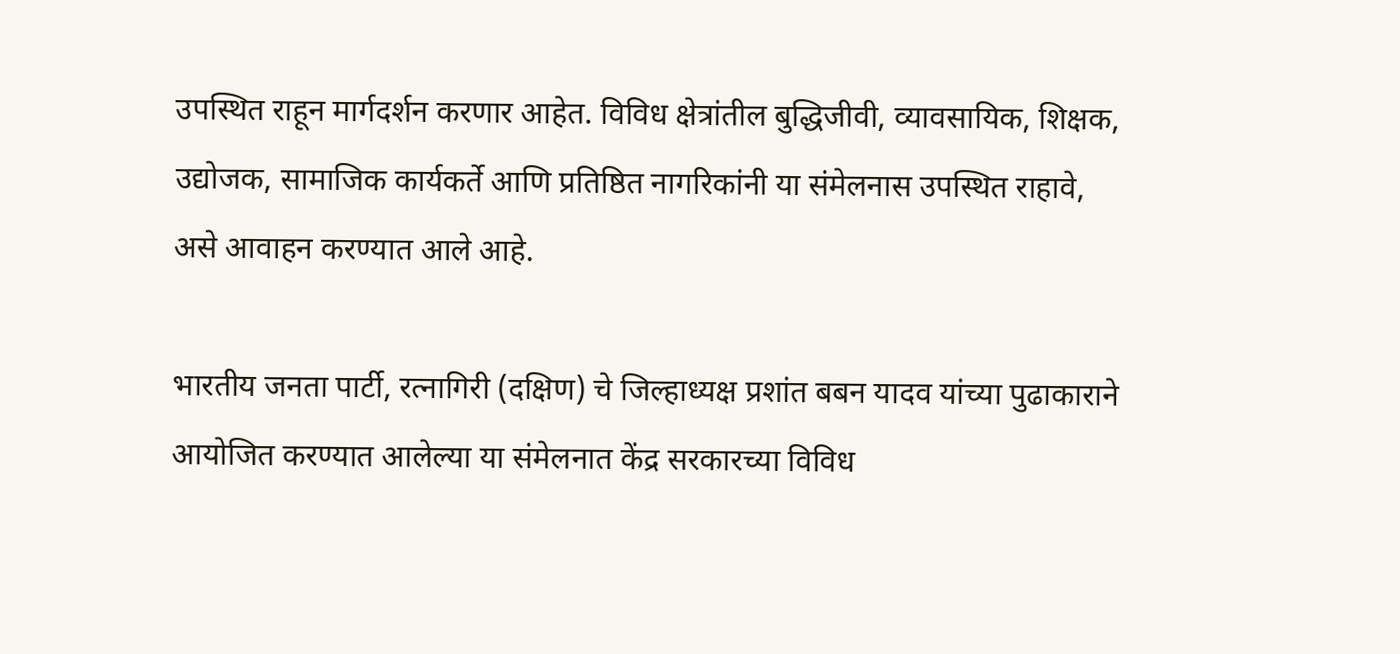उपस्थित राहून मार्गदर्शन करणार आहेत. विविध क्षेत्रांतील बुद्धिजीवी, व्यावसायिक, शिक्षक, उद्योजक, सामाजिक कार्यकर्ते आणि प्रतिष्ठित नागरिकांनी या संमेलनास उपस्थित राहावे, असे आवाहन करण्यात आले आहे.

भारतीय जनता पार्टी, रत्नागिरी (दक्षिण) चे जिल्हाध्यक्ष प्रशांत बबन यादव यांच्या पुढाकाराने आयोजित करण्यात आलेल्या या संमेलनात केंद्र सरकारच्या विविध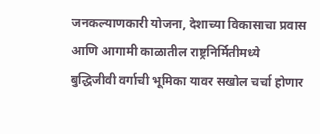जनकल्याणकारी योजना, देशाच्या विकासाचा प्रवास आणि आगामी काळातील राष्ट्रनिर्मितीमध्ये बुद्धिजीवी वर्गाची भूमिका यावर सखोल चर्चा होणार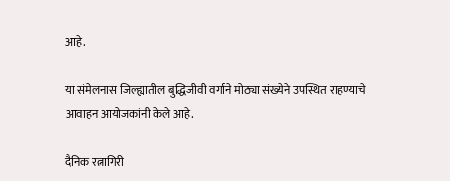आहे.

या संमेलनास जिल्ह्यातील बुद्धिजीवी वर्गाने मोठ्या संख्येने उपस्थित राहण्याचे आवाहन आयोजकांनी केले आहे.

दैनिक रत्नागिरी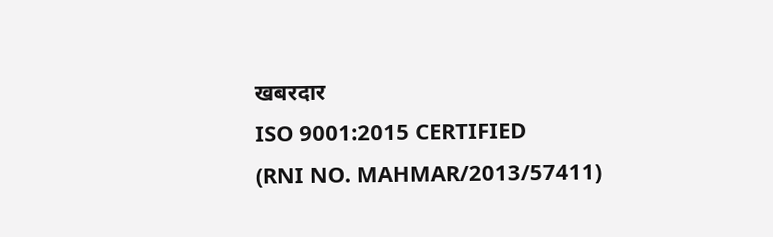खबरदार
ISO 9001:2015 CERTIFIED
(RNI NO. MAHMAR/2013/57411)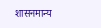शासनमान्य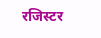रजिस्टर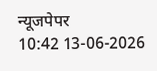न्यूजपेपर
10:42 13-06-2026